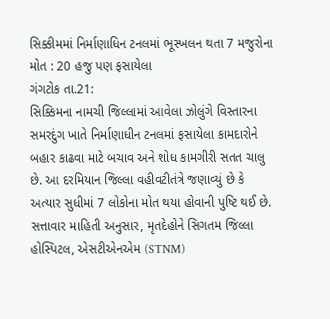સિક્કીમમાં નિર્માણાધિન ટનલમાં ભૂસ્ખલન થતા 7 મજુરોના મોત : 20 હજુ પણ ફસાયેલા
ગંગટોક તા.21:
સિક્કિમના નામચી જિલ્લામાં આવેલા ઝોલુંગે વિસ્તારના સમરદુંગ ખાતે નિર્માણાધીન ટનલમાં ફસાયેલા કામદારોને બહાર કાઢવા માટે બચાવ અને શોધ કામગીરી સતત ચાલુ છે. આ દરમિયાન જિલ્લા વહીવટીતંત્રે જણાવ્યું છે કે અત્યાર સુધીમાં 7 લોકોના મોત થયા હોવાની પુષ્ટિ થઈ છે. સત્તાવાર માહિતી અનુસાર, મૃતદેહોને સિગતમ જિલ્લા હોસ્પિટલ, એસટીએનએમ (STNM)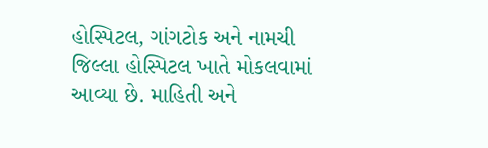હોસ્પિટલ, ગાંગટોક અને નામચી જિલ્લા હોસ્પિટલ ખાતે મોકલવામાં આવ્યા છે. માહિતી અને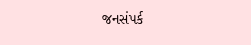જનસંપર્ક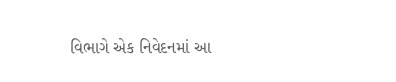વિભાગે એક નિવેદનમાં આ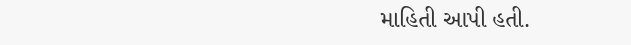માહિતી આપી હતી.